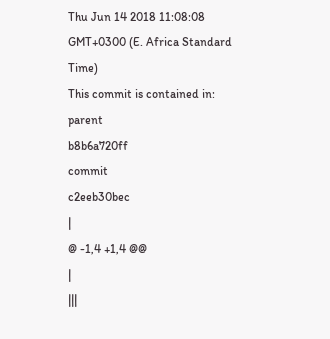Thu Jun 14 2018 11:08:08 GMT+0300 (E. Africa Standard Time)
This commit is contained in:
parent
b8b6a720ff
commit
c2eeb30bec
|
@ -1,4 +1,4 @@
|
|||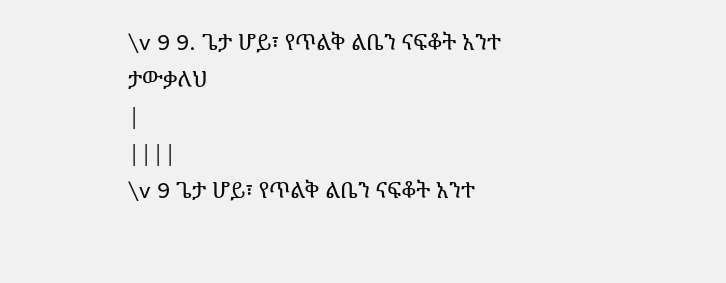\v 9 9. ጌታ ሆይ፣ የጥልቅ ልቤን ናፍቆት አንተ ታውቃለህ
|
||||
\v 9 ጌታ ሆይ፣ የጥልቅ ልቤን ናፍቆት አንተ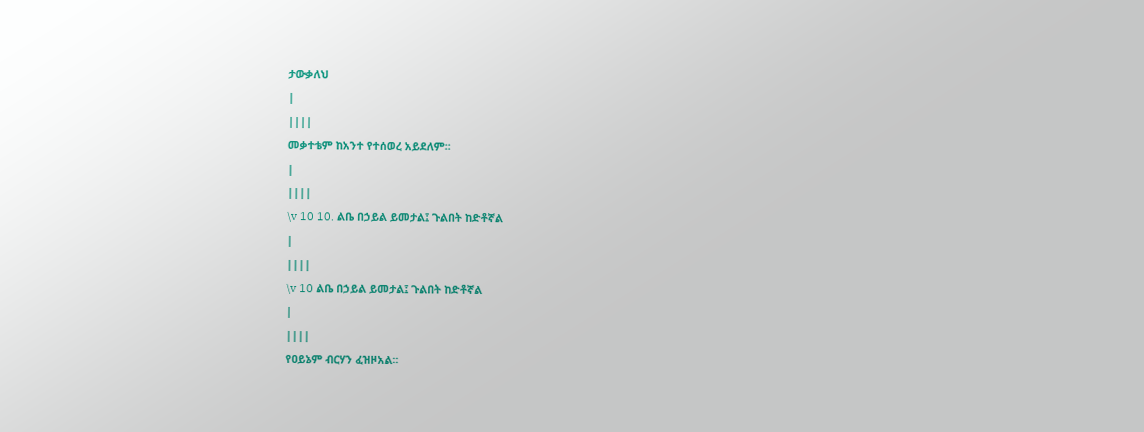ታውቃለህ
|
||||
መቃተቴም ከአንተ የተሰወረ አይደለም፡፡
|
||||
\v 10 10. ልቤ በኃይል ይመታል፤ ጉልበት ከድቶኛል
|
||||
\v 10 ልቤ በኃይል ይመታል፤ ጉልበት ከድቶኛል
|
||||
የዐይኔም ብርሃን ፈዝዞአል፡፡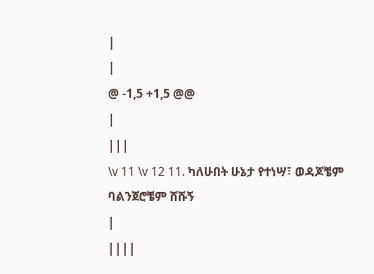|
|
@ -1,5 +1,5 @@
|
|||
\v 11 \v 12 11. ካለሁበት ሁኔታ የተነሣ፣ ወዳጆቼም ባልንጀሮቼም ሸሹኝ
|
||||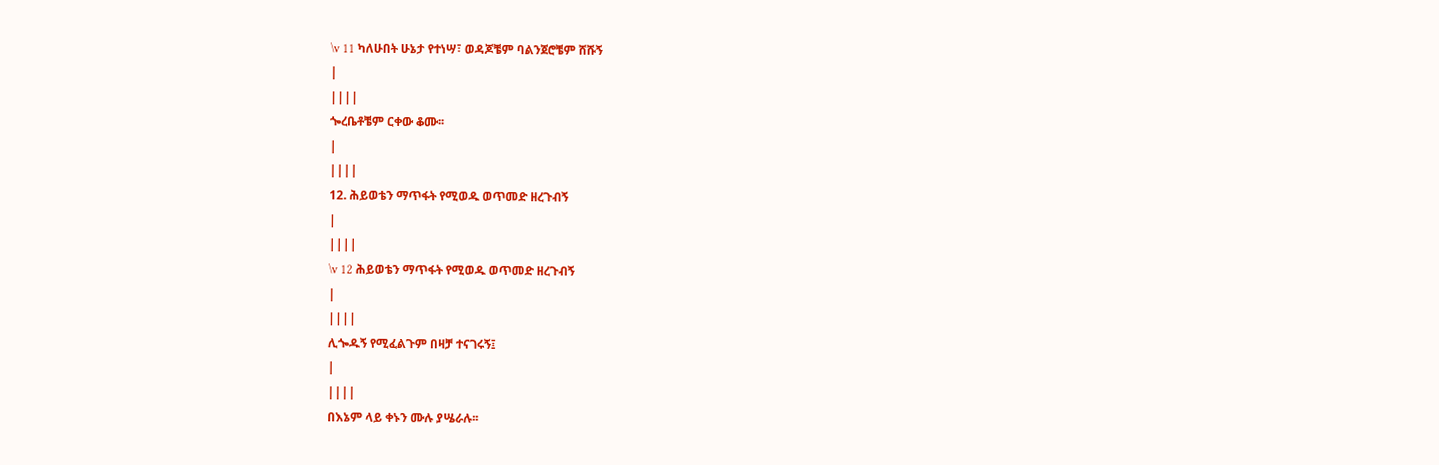\v 11 ካለሁበት ሁኔታ የተነሣ፣ ወዳጆቼም ባልንጀሮቼም ሸሹኝ
|
||||
ጐረቤቶቼም ርቀው ቆሙ፡፡
|
||||
12. ሕይወቴን ማጥፋት የሚወዱ ወጥመድ ዘረጉብኝ
|
||||
\v 12 ሕይወቴን ማጥፋት የሚወዱ ወጥመድ ዘረጉብኝ
|
||||
ሊጐዱኝ የሚፈልጉም በዛቻ ተናገሩኝ፤
|
||||
በእኔም ላይ ቀኑን ሙሉ ያሤራሉ፡፡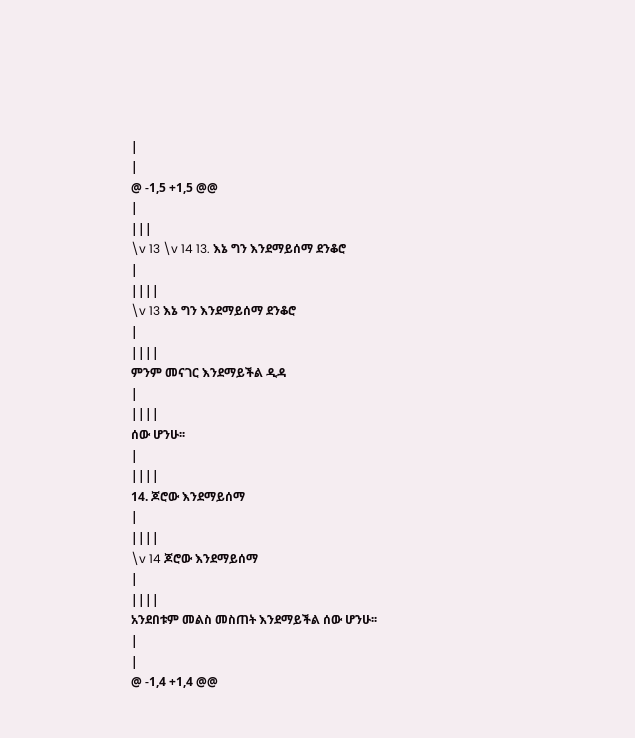|
|
@ -1,5 +1,5 @@
|
|||
\v 13 \v 14 13. እኔ ግን እንደማይሰማ ደንቆሮ
|
||||
\v 13 እኔ ግን እንደማይሰማ ደንቆሮ
|
||||
ምንም መናገር እንደማይችል ዲዳ
|
||||
ሰው ሆንሁ፡፡
|
||||
14. ጆሮው እንደማይሰማ
|
||||
\v 14 ጆሮው እንደማይሰማ
|
||||
አንደበቱም መልስ መስጠት እንደማይችል ሰው ሆንሁ፡፡
|
|
@ -1,4 +1,4 @@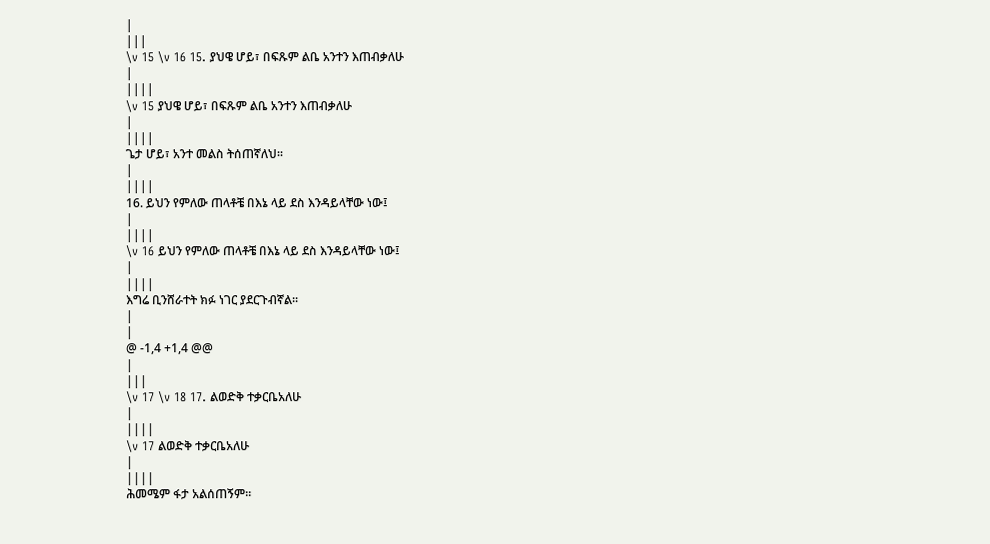|
|||
\v 15 \v 16 15. ያህዌ ሆይ፣ በፍጹም ልቤ አንተን እጠብቃለሁ
|
||||
\v 15 ያህዌ ሆይ፣ በፍጹም ልቤ አንተን እጠብቃለሁ
|
||||
ጌታ ሆይ፣ አንተ መልስ ትሰጠኛለህ፡፡
|
||||
16. ይህን የምለው ጠላቶቼ በእኔ ላይ ደስ እንዳይላቸው ነው፤
|
||||
\v 16 ይህን የምለው ጠላቶቼ በእኔ ላይ ደስ እንዳይላቸው ነው፤
|
||||
እግሬ ቢንሸራተት ክፉ ነገር ያደርጉብኛል፡፡
|
|
@ -1,4 +1,4 @@
|
|||
\v 17 \v 18 17. ልወድቅ ተቃርቤአለሁ
|
||||
\v 17 ልወድቅ ተቃርቤአለሁ
|
||||
ሕመሜም ፋታ አልሰጠኝም፡፡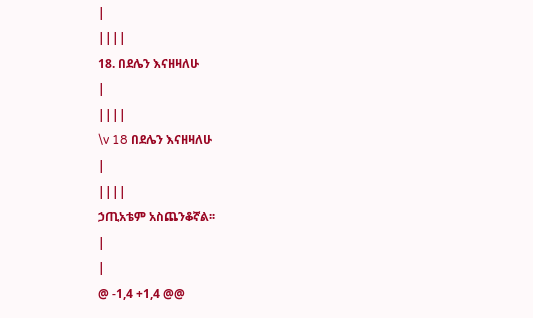|
||||
18. በደሌን እናዘዛለሁ
|
||||
\v 18 በደሌን እናዘዛለሁ
|
||||
ኃጢአቴም አስጨንቆኛል፡፡
|
|
@ -1,4 +1,4 @@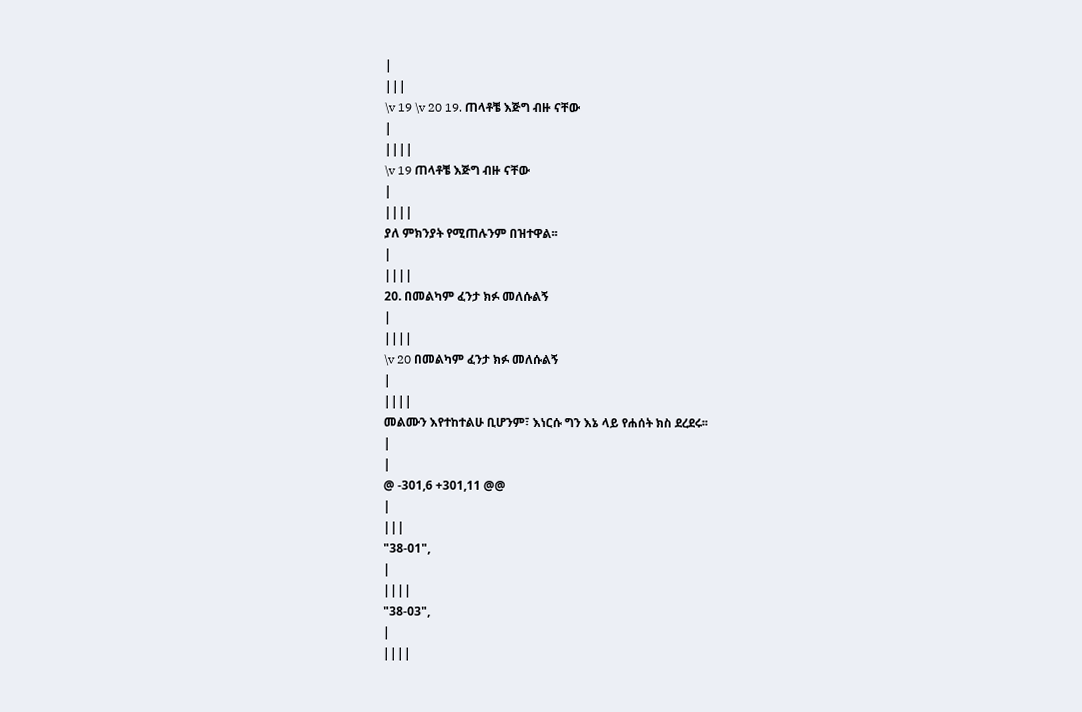|
|||
\v 19 \v 20 19. ጠላቶቼ እጅግ ብዙ ናቸው
|
||||
\v 19 ጠላቶቼ እጅግ ብዙ ናቸው
|
||||
ያለ ምክንያት የሚጠሉንም በዝተዋል፡፡
|
||||
20. በመልካም ፈንታ ክፉ መለሱልኝ
|
||||
\v 20 በመልካም ፈንታ ክፉ መለሱልኝ
|
||||
መልሙን እየተከተልሁ ቢሆንም፣ እነርሱ ግን እኔ ላይ የሐሰት ክስ ደረደሩ፡፡
|
|
@ -301,6 +301,11 @@
|
|||
"38-01",
|
||||
"38-03",
|
||||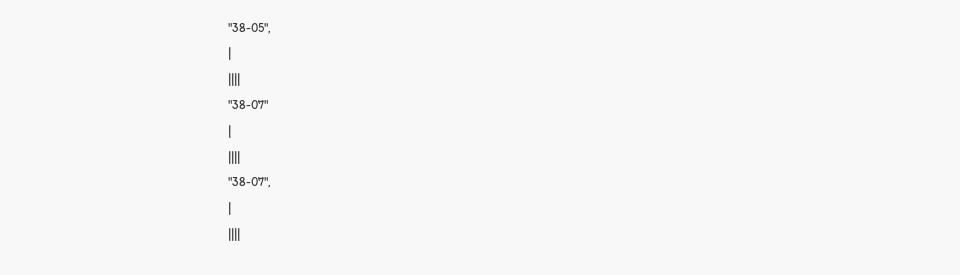"38-05",
|
||||
"38-07"
|
||||
"38-07",
|
||||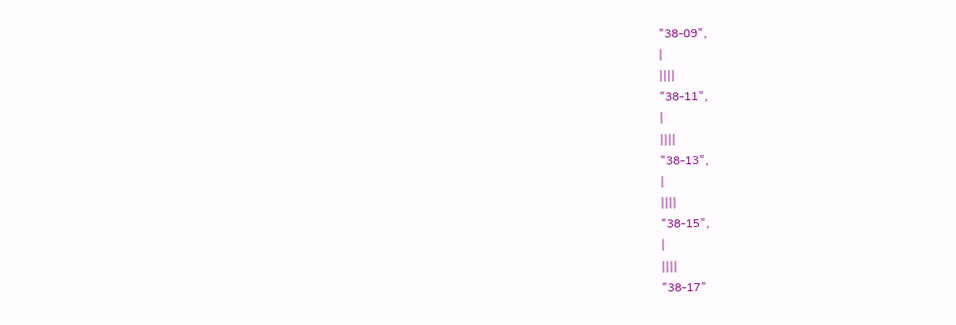"38-09",
|
||||
"38-11",
|
||||
"38-13",
|
||||
"38-15",
|
||||
"38-17"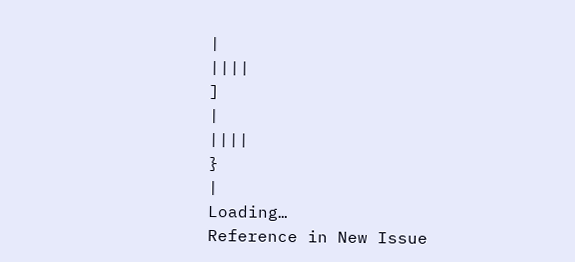|
||||
]
|
||||
}
|
Loading…
Reference in New Issue